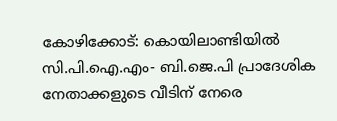കോഴിക്കോട്: കൊയിലാണ്ടിയില്‍ സി.പി.ഐ.എം- ബി.ജെ.പി പ്രാദേശിക നേതാക്കളുടെ വീടിന് നേരെ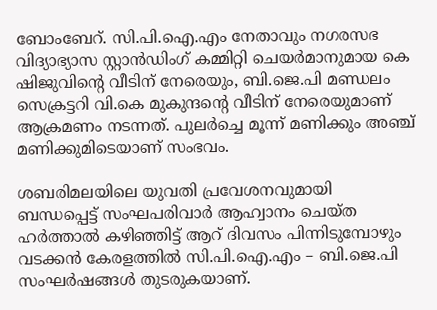ബോംബേറ്. സി.പി.ഐ.എം നേതാവും നഗരസഭ വിദ്യാഭ്യാസ സ്റ്റാന്‍ഡിംഗ് കമ്മിറ്റി ചെയര്‍മാനുമായ കെ ഷിജുവിന്റെ വീടിന് നേരെയും, ബി.ജെ.പി മണ്ഡലം സെക്രട്ടറി വി.കെ മുകുന്ദന്റെ വീടിന് നേരെയുമാണ് ആക്രമണം നടന്നത്. പുലര്‍ച്ചെ മൂന്ന് മണിക്കും അഞ്ച് മണിക്കുമിടെയാണ് സംഭവം.

ശബരിമലയിലെ യുവതി പ്രവേശനവുമായി ബന്ധപ്പെട്ട് സംഘപരിവാര്‍ ആഹ്വാനം ചെയ്ത ഹര്‍ത്താല്‍ കഴിഞ്ഞിട്ട് ആറ് ദിവസം പിന്നിടുമ്പോഴും വടക്കന്‍ കേരളത്തില്‍ സി.പി.ഐ.എം – ബി.ജെ.പി സംഘര്‍ഷങ്ങള്‍ തുടരുകയാണ്.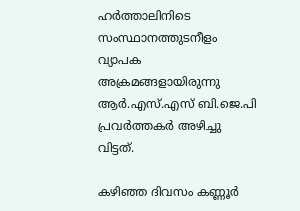ഹര്‍ത്താലിനിടെ സംസ്ഥാനത്തുടനീളം വ്യാപക അക്രമങ്ങളായിരുന്നു ആര്‍.എസ്.എസ് ബി.ജെ.പി പ്രവര്‍ത്തകര്‍ അഴിച്ചു വിട്ടത്.

കഴിഞ്ഞ ദിവസം കണ്ണൂര്‍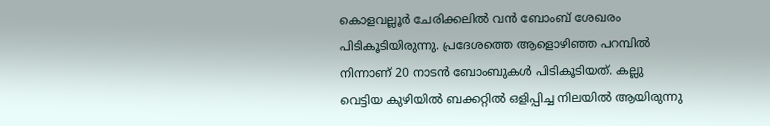കൊളവല്ലൂര്‍ ചേരിക്കലില്‍ വന്‍ ബോംബ് ശേഖരം പിടികൂടിയിരുന്നു. പ്രദേശത്തെ ആളൊഴിഞ്ഞ പറമ്പില്‍ നിന്നാണ് 20 നാടന്‍ ബോംബുകള്‍ പിടികൂടിയത്. കല്ലു വെട്ടിയ കുഴിയില്‍ ബക്കറ്റില്‍ ഒളിപ്പിച്ച നിലയില്‍ ആയിരുന്നു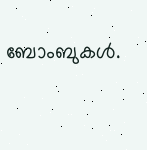ബോംബുകള്‍.